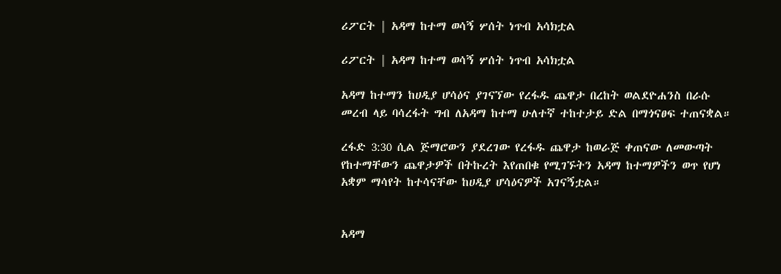ሪፖርት | አዳማ ከተማ ወሳኝ ሦሰት ነጥብ አሳክቷል

ሪፖርት | አዳማ ከተማ ወሳኝ ሦሰት ነጥብ አሳክቷል

አዳማ ከተማን ከሀዲያ ሆሳዕና ያገናኘው የረፋዱ ጨዋታ በረከት ወልደዮሐንስ በራሱ መረብ ላይ ባሳረፋት ግብ ለአዳማ ከተማ ሁለተኛ ተከተታይ ድል በማጎናፀፍ ተጠናቋል።

ረፋድ 3:30 ሲል ጅማሮውን ያደረገው የረፋዱ ጨዋታ ከወራጅ ቀጠናው ለመውጣት የከተማቸውን ጨዋታዎች በትኩረት እየጠበቁ የሚገኙትን አዳማ ከተማዎችን ወጥ የሆነ አቋም ማሳየት ከተሳናቸው ከሀዲያ ሆሳዕናዎች አገናኝቷል።


አዳማ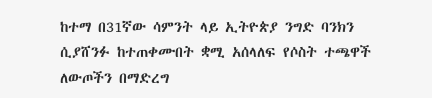ከተማ በ31ኛው ሳምንት ላይ ኢትዮጵያ ንግድ ባንክን ሲያሸንፉ ከተጠቀሙበት ቋሚ አሰላለፍ የሶስት ተጫዋች ለውጦችን በማድረግ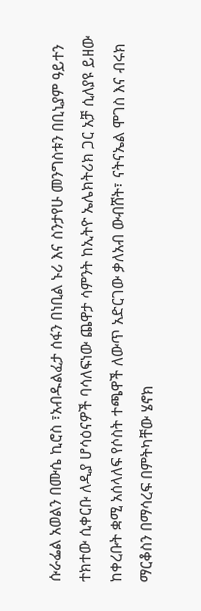ሱራፌል አወልን በሙሴ ኪሮስ ፣አብዱልፈታ ሰፋን በነቢል ኑሪ እና ስንታየሁ መንግስቱን በቢኒያም ዓይተን ተክተው ሲቀርቡ ለዲያ ሆሳዕናዎች ባሳለፍነው ጨዋታ ሳምንት ከኢትዮ ኤሌክትሪክ ጋር አቻ ሲለያዩ ይዘው ከቀረቡት ቋሚ አሰላለፍ የሶስት ተጫዋች ለውጥ አድርገው ቃለአብ ውብሸት፣ ናትናኤል ሞገስ እና ብሩክ ማርቆስን በማሳረፍ በምትካቸው ሄኖክ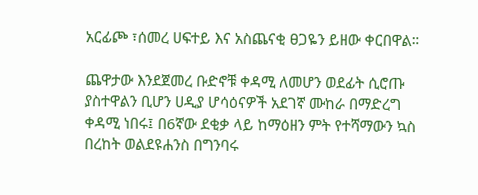አርፊጮ ፣ሰመረ ሀፍተይ እና አስጨናቂ ፀጋዬን ይዘው ቀርበዋል።

ጨዋታው እንደጀመረ ቡድኖቹ ቀዳሚ ለመሆን ወደፊት ሲሮጡ ያስተዋልን ቢሆን ሀዲያ ሆሳዕናዎች አደገኛ ሙከራ በማድረግ ቀዳሚ ነበሩ፤ በ6ኛው ደቂቃ ላይ ከማዕዘን ምት የተሻማውን ኳስ በረከት ወልደዩሐንስ በግንባሩ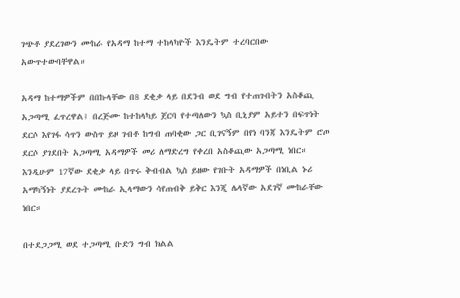ገጭቶ ያደረገውን ሙከራ የአዳማ ከተማ ተከላካዮች እንዴትም ተረባርበው አውጥተውባቸዋል።

አዳማ ከተማዎችም በበኩላቸው በ8 ደቂቃ ላይ በደንብ ወደ ግብ የተጠጉበትን አስቆጪ አጋጣሚ ፈጥረዋል፤ በረጅሙ ከተከላካይ ጀርባ የተጣለውን ኳስ ቢኒያም አይተን በፍጥነት ደርሶ እየገፋ ሳጥን ውስጥ ይዞ ገብቶ ከግብ ጠባቂው ጋር ቢገናኝም በየነ ባንጃ እንዴትም ሮጦ ደርሶ ያገደበት አጋጣሚ አዳማዎች መሪ ለማድረግ የቀረበ አስቆጪው አጋጣሚ ነበር። እንዲሁም 17ኛው ደቂቃ ላይ በጥሩ ቅብብል ኳስ ይዘው የገቡት አዳማዎች በነቢል ኑሪ አማካኝነት ያደረጉት ሙከራ ኢላማውን ሳየጠብቅ ይቅር እንጂ ሌላኛው አደገኛ ሙከራቸው ነበር።

በተደጋጋሚ ወደ ተጋጣሚ ቡድን ግብ ክልል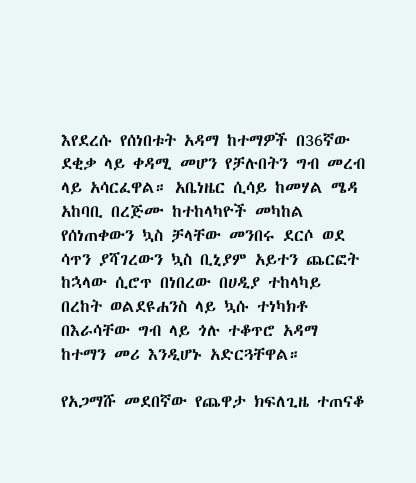እየደረሱ የሰነበቱት አዳማ ከተማዎች በ36ኛው ደቂቃ ላይ ቀዳሚ መሆን የቻሉበትን ግብ መረብ ላይ አሳርፈዋል። አቤነዜር ሲሳይ ከመሃል ሜዳ አከባቢ በረጅሙ ከተከላካዮች መካከል የሰነጠቀውን ኳስ ቻላቸው መንበሩ ደርሶ ወደ ሳጥን ያሻገረውን ኳስ ቢኒያም አይተን ጨርፎት ከኋላው ሲሮጥ በነበረው በሀዲያ ተከላካይ በረከት ወልደዩሐንስ ላይ ኳሱ ተነካክቶ በእራሳቸው ግብ ላይ ጎሉ ተቆጥሮ አዳማ ከተማን መሪ እንዲሆኑ አድርጓቸዋል።

የአጋማሹ መደበኛው የጨዋታ ክፍለጊዜ ተጠናቆ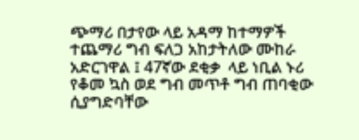ጭማሪ በታየው ላይ አዳማ ከተማዎች ተጨማሪ ግብ ፍለጋ አከታትለው ሙከራ አድርገዋል ፤ 47ኛው ደቂቃ  ላይ ነቢል ኑሪ የቆመ ኳስ ወደ ግብ መጥቶ ግብ ጠባቂው ሲያግድባቸው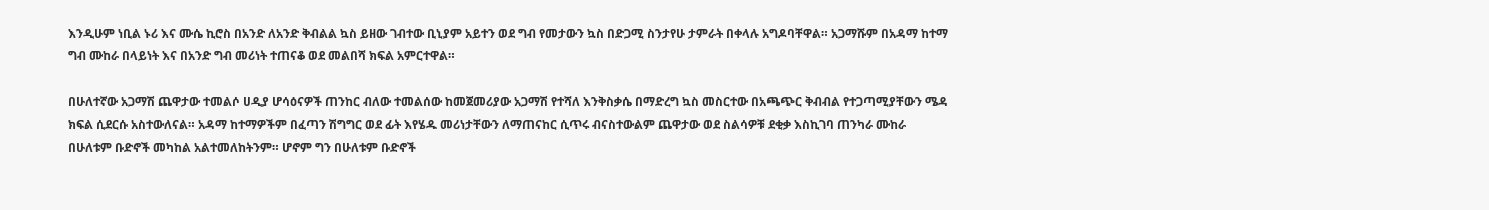እንዲሁም ነቢል ኑሪ እና ሙሴ ኪሮስ በአንድ ለአንድ ቅብልል ኳስ ይዘው ገብተው ቢኒያም አይተን ወደ ግብ የመታውን ኳስ በድጋሚ ስንታየሁ ታምራት በቀላሉ አግዶባቸዋል። አጋማሹም በአዳማ ከተማ ግብ ሙከራ በላይነት እና በአንድ ግብ መሪነት ተጠናቆ ወደ መልበሻ ክፍል አምርተዋል።

በሁለተኛው አጋማሽ ጨዋታው ተመልሶ ሀዲያ ሆሳዕናዎች ጠንከር ብለው ተመልሰው ከመጀመሪያው አጋማሽ የተሻለ እንቅስቃሴ በማድረግ ኳስ መስርተው በአጫጭር ቅብብል የተጋጣሚያቸውን ሜዳ ክፍል ሲደርሱ አስተውለናል። አዳማ ከተማዎችም በፈጣን ሽግግር ወደ ፊት እየሄዱ መሪነታቸውን ለማጠናከር ሲጥሩ ብናስተውልም ጨዋታው ወደ ስልሳዎቹ ደቂቃ እስኪገባ ጠንካራ ሙከራ በሁለቱም ቡድኖች መካከል አልተመለከትንም። ሆኖም ግን በሁለቱም ቡድኖች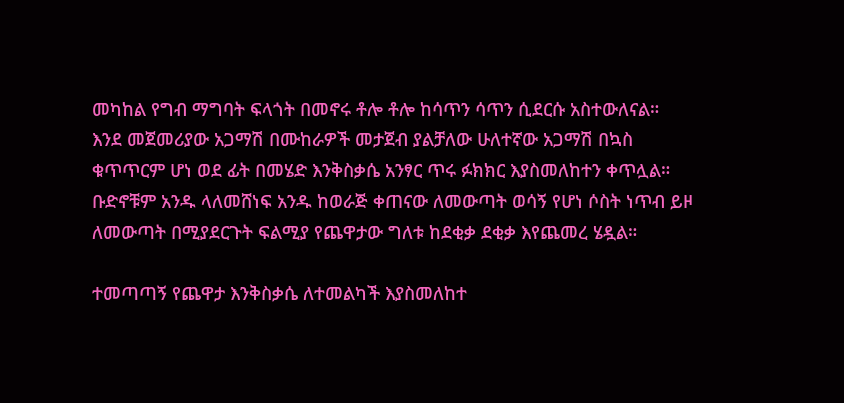መካከል የግብ ማግባት ፍላጎት በመኖሩ ቶሎ ቶሎ ከሳጥን ሳጥን ሲደርሱ አስተውለናል።
እንደ መጀመሪያው አጋማሽ በሙከራዎች መታጀብ ያልቻለው ሁለተኛው አጋማሽ በኳስ ቁጥጥርም ሆነ ወደ ፊት በመሄድ እንቅስቃሴ አንፃር ጥሩ ፉክክር እያስመለከተን ቀጥሏል። ቡድኖቹም አንዱ ላለመሸነፍ አንዱ ከወራጅ ቀጠናው ለመውጣት ወሳኝ የሆነ ሶስት ነጥብ ይዞ ለመውጣት በሚያደርጉት ፍልሚያ የጨዋታው ግለቱ ከደቂቃ ደቂቃ እየጨመረ ሄዷል።

ተመጣጣኝ የጨዋታ እንቅስቃሴ ለተመልካች እያስመለከተ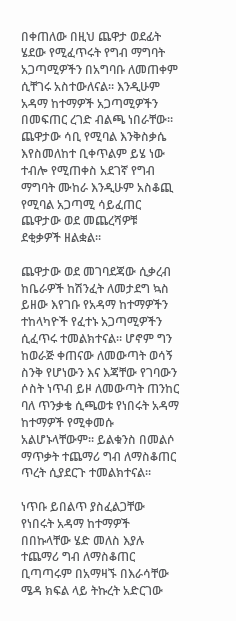በቀጠለው በዚህ ጨዋታ ወደፊት ሄደው የሚፈጥሩት የግብ ማግባት አጋጣሚዎችን በአግባቡ ለመጠቀም ሲቸገሩ አስተውለናል። እንዲሁም አዳማ ከተማዎች አጋጣሚዎችን በመፍጠር ረገድ ብልጫ ነበራቸው። ጨዋታው ሳቢ የሚባል እንቅስቃሴ እየስመለከተ ቢቀጥልም ይሄ ነው ተብሎ የሚጠቀስ አደገኛ የግብ ማግባት ሙከራ እንዲሁም አስቆጪ የሚባል አጋጣሚ ሳይፈጠር ጨዋታው ወደ መጨረሻዎቹ ደቂቃዎች ዘልቋል።

ጨዋታው ወደ መገባደጃው ሲቃረብ ከቤራዎች ከሽንፈት ለመታደግ ኳስ ይዘው እየገቡ የአዳማ ከተማዎችን ተከላካዮች የፈተኑ አጋጣሚዎችን ሲፈጥሩ ተመልክተናል። ሆኖም ግን ከወራጅ ቀጠናው ለመውጣት ወሳኝ ስንቅ የሆነውን እና እጃቸው የገባውን ሶስት ነጥብ ይዞ ለመውጣት ጠንከር ባለ ጥንቃቄ ሲጫወቱ የነበሩት አዳማ ከተማዎች የሚቀመሱ አልሆኑላቸውም። ይልቁንስ በመልሶ ማጥቃት ተጨማሪ ግብ ለማስቆጠር ጥረት ሲያደርጉ ተመልክተናል።

ነጥቡ ይበልጥ ያስፈልጋቸው የነበሩት አዳማ ከተማዎች በበኩላቸው ሄድ መለስ እያሉ ተጨማሪ ግብ ለማስቆጠር ቢጣጣሩም በአማዛኙ በእራሳቸው ሜዳ ክፍል ላይ ትኩረት አድርገው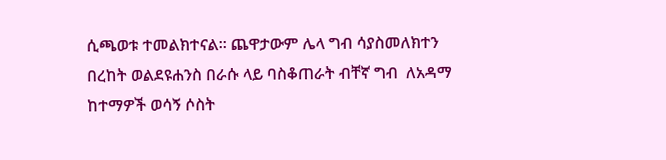ሲጫወቱ ተመልክተናል። ጨዋታውም ሌላ ግብ ሳያስመለክተን በረከት ወልደዩሐንስ በራሱ ላይ ባስቆጠራት ብቸኛ ግብ  ለአዳማ ከተማዎች ወሳኝ ሶስት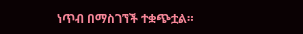ነጥብ በማስገኘች ተቋጭቷል።